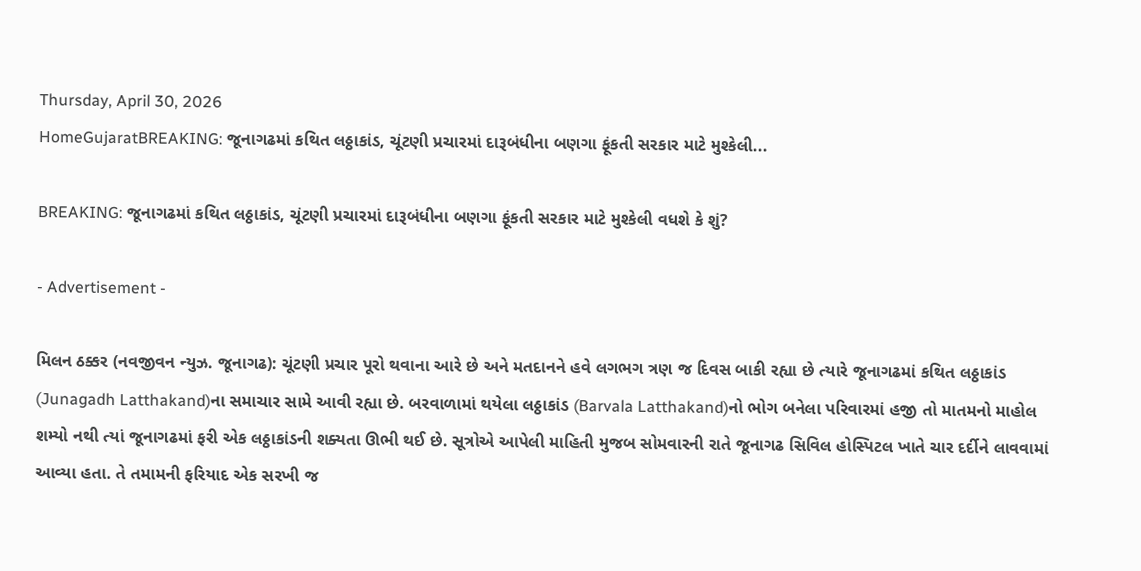Thursday, April 30, 2026
HomeGujaratBREAKING: જૂનાગઢમાં કથિત લઠ્ઠાકાંડ, ચૂંટણી પ્રચારમાં દારૂબંધીના બણગા ફૂંકતી સરકાર માટે મુશ્કેલી...

BREAKING: જૂનાગઢમાં કથિત લઠ્ઠાકાંડ, ચૂંટણી પ્રચારમાં દારૂબંધીના બણગા ફૂંકતી સરકાર માટે મુશ્કેલી વધશે કે શું?

- Advertisement -

મિલન ઠક્કર (નવજીવન ન્યુઝ. જૂનાગઢ): ચૂંટણી પ્રચાર પૂરો થવાના આરે છે અને મતદાનને હવે લગભગ ત્રણ જ દિવસ બાકી રહ્યા છે ત્યારે જૂનાગઢમાં કથિત લઠ્ઠાકાંડ (Junagadh Latthakand)ના સમાચાર સામે આવી રહ્યા છે. બરવાળામાં થયેલા લઠ્ઠાકાંડ (Barvala Latthakand)નો ભોગ બનેલા પરિવારમાં હજી તો માતમનો માહોલ શમ્યો નથી ત્યાં જૂનાગઢમાં ફરી એક લઠ્ઠાકાંડની શક્યતા ઊભી થઈ છે. સૂત્રોએ આપેલી માહિતી મુજબ સોમવારની રાતે જૂનાગઢ સિવિલ હોસ્પિટલ ખાતે ચાર દર્દીને લાવવામાં આવ્યા હતા. તે તમામની ફરિયાદ એક સરખી જ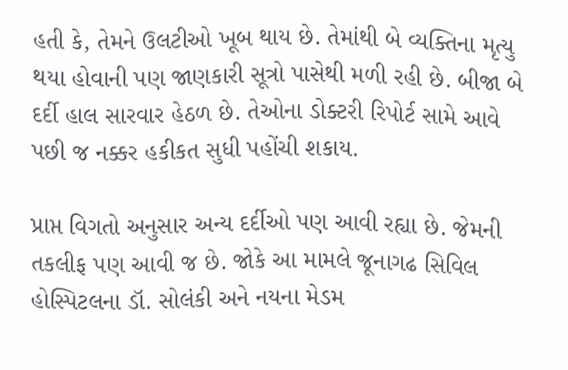હતી કે, તેમને ઉલટીઓ ખૂબ થાય છે. તેમાંથી બે વ્યક્તિના મૃત્યુ થયા હોવાની પણ જાણકારી સૂત્રો પાસેથી મળી રહી છે. બીજા બે દર્દી હાલ સારવાર હેઠળ છે. તેઓના ડોક્ટરી રિપોર્ટ સામે આવે પછી જ નક્કર હકીકત સુધી પહોંચી શકાય.

પ્રાપ્ત વિગતો અનુસાર અન્ય દર્દીઓ પણ આવી રહ્યા છે. જેમની તકલીફ પણ આવી જ છે. જોકે આ મામલે જૂનાગઢ સિવિલ હોસ્પિટલના ડૉ. સોલંકી અને નયના મેડમ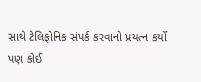સાથે ટેલિફોનિક સંપર્ક કરવાનો પ્રયત્ન કર્યો પણ કોઈ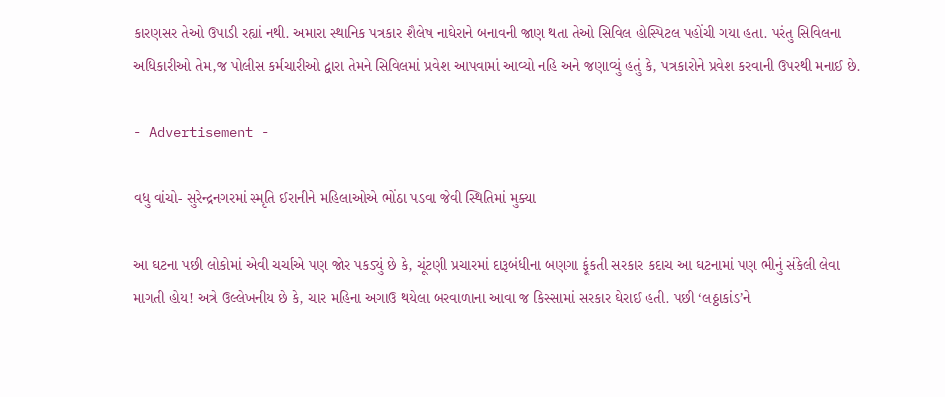કારણસર તેઓ ઉપાડી રહ્યાં નથી. અમારા સ્થાનિક પત્રકાર શૈલેષ નાઘેરાને બનાવની જાણ થતા તેઓ સિવિલ હોસ્પિટલ પહોંચી ગયા હતા. પરંતુ સિવિલના અધિકારીઓ તેમ,જ પોલીસ કર્મચારીઓ દ્વારા તેમને સિવિલમાં પ્રવેશ આપવામાં આવ્યો નહિ અને જણાવ્યું હતું કે, પત્રકારોને પ્રવેશ કરવાની ઉપરથી મનાઈ છે.

- Advertisement -

વધુ વાંચો- સુરેન્દ્રનગરમાં સ્મૃતિ ઈરાનીને મહિલાઓએ ભોંઠા પડવા જેવી સ્થિતિમાં મુક્યા

આ ઘટના પછી લોકોમાં એવી ચર્ચાએ પણ જોર પકડ્યું છે કે, ચૂંટણી પ્રચારમાં દારૂબંધીના બણગા ફૂંકતી સરકાર કદાચ આ ઘટનામાં પણ ભીનું સંકેલી લેવા માગતી હોય! અત્રે ઉલ્લેખનીય છે કે, ચાર મહિના અગાઉ થયેલા બરવાળાના આવા જ કિસ્સામાં સરકાર ઘેરાઈ હતી. પછી ‘લઠ્ઠાકાંડ’ને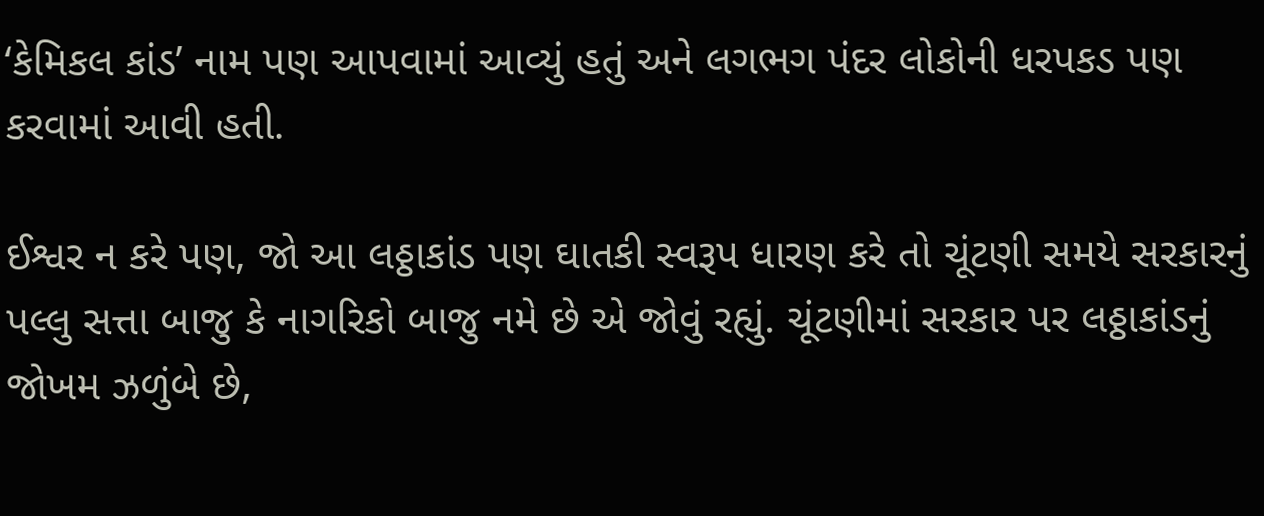‘કેમિકલ કાંડ’ નામ પણ આપવામાં આવ્યું હતું અને લગભગ પંદર લોકોની ધરપકડ પણ કરવામાં આવી હતી.

ઈશ્વર ન કરે પણ, જો આ લઠ્ઠાકાંડ પણ ઘાતકી સ્વરૂપ ધારણ કરે તો ચૂંટણી સમયે સરકારનું પલ્લુ સત્તા બાજુ કે નાગરિકો બાજુ નમે છે એ જોવું રહ્યું. ચૂંટણીમાં સરકાર પર લઠ્ઠાકાંડનું જોખમ ઝળુંબે છે,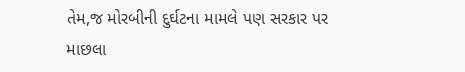તેમ,જ મોરબીની દુર્ઘટના મામલે પણ સરકાર પર માછલા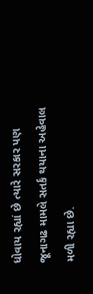ધોવાય રહ્યાં છે ત્યારે સરકાર પણ જૂનાગઢ મામલે સતર્ક થયાના અહેવાલ મળી રહ્યા છે.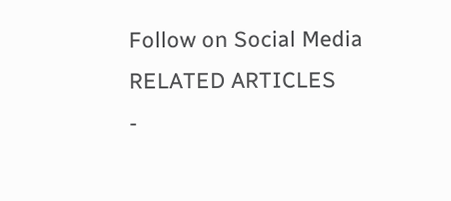Follow on Social Media
RELATED ARTICLES
-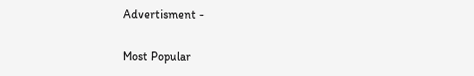Advertisment -

Most Popular